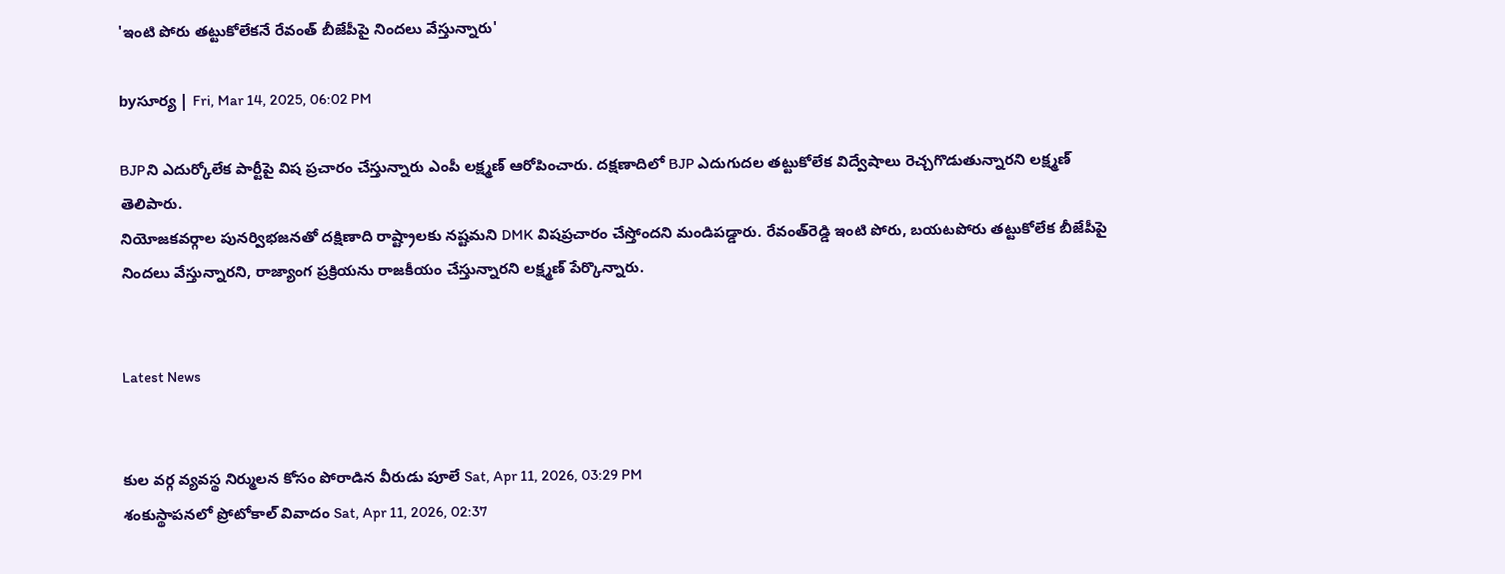'ఇంటి పోరు తట్టుకోలేకనే రేవంత్‌ బీజేపీపై నిందలు వేస్తున్నారు'

byసూర్య | Fri, Mar 14, 2025, 06:02 PM

BJPని ఎదుర్కోలేక పార్టీపై విష ప్రచారం చేస్తున్నారు ఎంపీ లక్ష్మణ్‌ ఆరోపించారు. దక్షణాదిలో BJP ఎదుగుదల తట్టుకోలేక విద్వేషాలు రెచ్చగొడుతున్నారని లక్ష్మణ్‌ తెలిపారు.
నియోజకవర్గాల పునర్విభజనతో దక్షిణాది రాష్ట్రాలకు నష్టమని DMK విషప్రచారం చేస్తోందని మండిపడ్డారు. రేవంత్‌రెడ్డి ఇంటి పోరు, బయటపోరు తట్టుకోలేక బీజేపీపై నిందలు వేస్తున్నారని, రాజ్యాంగ ప్రక్రియను రాజకీయం చేస్తున్నారని లక్ష్మణ్‌ పేర్కొన్నారు.


Latest News


కుల వర్గ వ్యవస్థ నిర్ములన కోసం పోరాడిన వీరుడు పూలే Sat, Apr 11, 2026, 03:29 PM
శంకుస్థాపనలో ప్రోటోకాల్ వివాదం Sat, Apr 11, 2026, 02:37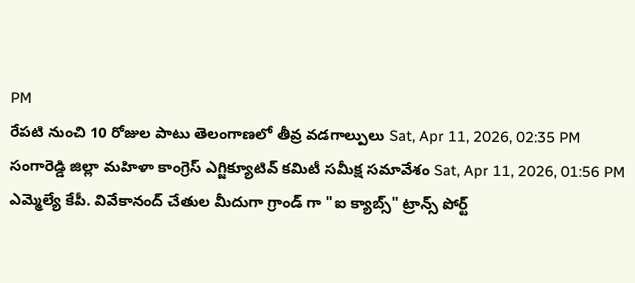PM
రేపటి నుంచి 10 రోజుల పాటు తెలంగాణలో తీవ్ర వడగాల్పులు Sat, Apr 11, 2026, 02:35 PM
సంగారెడ్డి జిల్లా మహిళా కాంగ్రెస్ ఎగ్జిక్యూటివ్ కమిటీ సమీక్ష సమావేశం Sat, Apr 11, 2026, 01:56 PM
ఎమ్మెల్యే కేపీ. వివేకానంద్ చేతుల మీదుగా గ్రాండ్ గా "ఐ క్యాబ్స్" ట్రాన్స్ పోర్ట్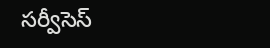సర్వీసెస్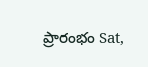ప్రారంభం Sat,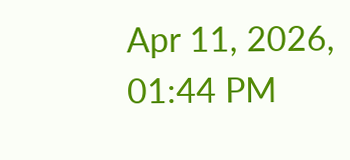Apr 11, 2026, 01:44 PM